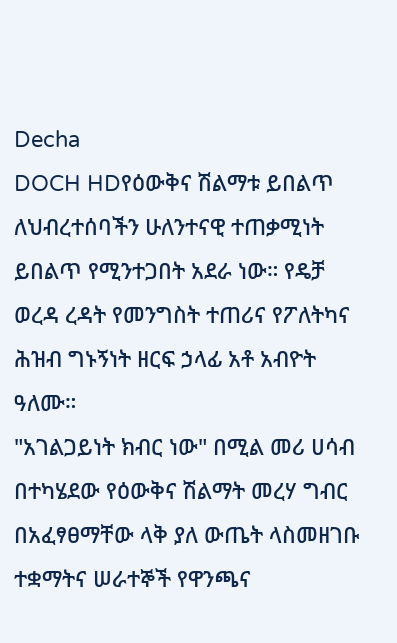Decha
DOCH HDየዕውቅና ሽልማቱ ይበልጥ ለህብረተሰባችን ሁለንተናዊ ተጠቃሚነት ይበልጥ የሚንተጋበት አደራ ነው። የዴቻ ወረዳ ረዳት የመንግስት ተጠሪና የፖለትካና ሕዝብ ግኑኝነት ዘርፍ ኃላፊ አቶ አብዮት ዓለሙ።
"አገልጋይነት ክብር ነው" በሚል መሪ ሀሳብ በተካሄደው የዕውቅና ሽልማት መረሃ ግብር በአፈፃፀማቸው ላቅ ያለ ውጤት ላስመዘገቡ ተቋማትና ሠራተኞች የዋንጫና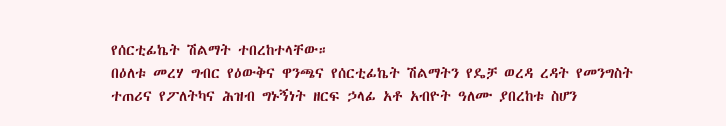የሰርቲፊኬት ሽልማት ተበረከተላቸው።
በዕለቱ መረሃ ግብር የዕውቅና ዋንጫና የሰርቲፊኬት ሽልማትን የዴቻ ወረዳ ረዳት የመንግስት ተጠሪና የፖለትካና ሕዝብ ግኑኝነት ዘርፍ ኃላፊ አቶ አብዮት ዓለሙ ያበረከቱ ስሆን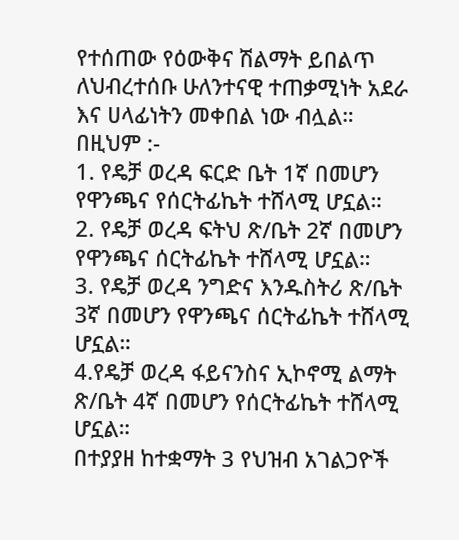የተሰጠው የዕውቅና ሽልማት ይበልጥ ለህብረተሰቡ ሁለንተናዊ ተጠቃሚነት አደራ እና ሀላፊነትን መቀበል ነው ብሏል።
በዚህም :-
1. የዴቻ ወረዳ ፍርድ ቤት 1ኛ በመሆን የዋንጫና የሰርትፊኬት ተሸላሚ ሆኗል።
2. የዴቻ ወረዳ ፍትህ ጽ/ቤት 2ኛ በመሆን የዋንጫና ሰርትፊኬት ተሸላሚ ሆኗል።
3. የዴቻ ወረዳ ንግድና እንዱስትሪ ጽ/ቤት 3ኛ በመሆን የዋንጫና ሰርትፊኬት ተሸላሚ ሆኗል።
4.የዴቻ ወረዳ ፋይናንስና ኢኮኖሚ ልማት ጽ/ቤት 4ኛ በመሆን የሰርትፊኬት ተሸላሚ ሆኗል።
በተያያዘ ከተቋማት 3 የህዝብ አገልጋዮች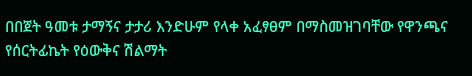በበጀት ዓመቱ ታማኝና ታታሪ እንድሁም የላቀ አፈፃፀም በማስመዝገባቸው የዋንጫና የሰርትፊኬት የዕውቅና ሽልማት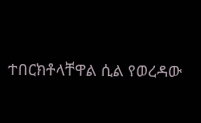ተበርክቶላቸዋል ሲል የወረዳው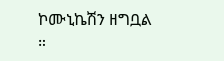ኮሙኒኬሽን ዘግቧል ።